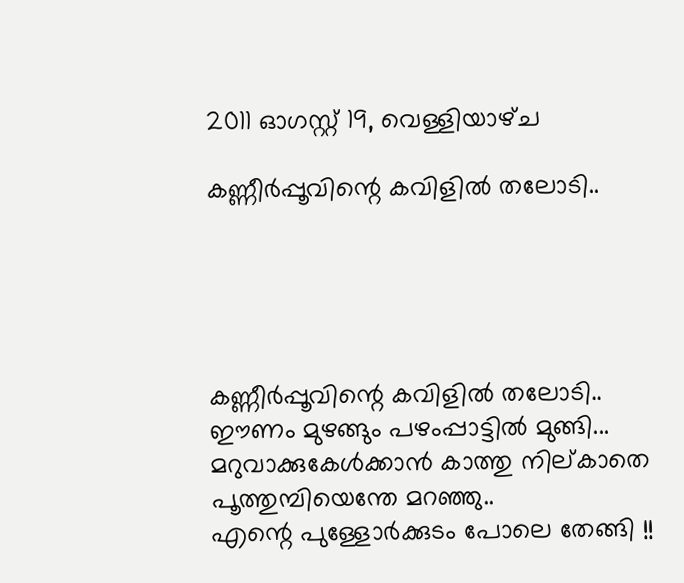2011 ഓഗസ്റ്റ് 19, വെള്ളിയാഴ്‌ച

കണ്ണീര്‍പ്പൂവിന്റെ കവിളില്‍ തലോടി..





കണ്ണീര്‍പ്പൂവിന്റെ കവിളില്‍ തലോടി..
ഈണം മുഴങ്ങും പഴംപ്പാട്ടില്‍ മുങ്ങി...
മറുവാക്കുകേള്‍ക്കാന്‍ കാത്തു നില്കാതെ പൂത്തുമ്പിയെന്തേ മറഞ്ഞു..
എന്റെ പുള്ളോര്‍ക്കുടം പോലെ തേങ്ങി !!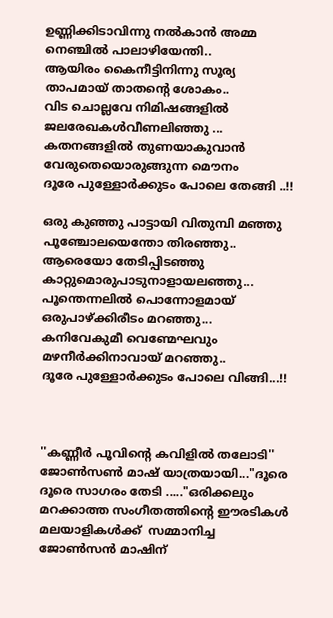ഉണ്ണിക്കിടാവിന്നു നല്‍കാന്‍ അമ്മ നെഞ്ചില്‍ പാലാഴിയേന്തി..
ആയിരം കൈനീട്ടിനിന്നു സൂര്യ താപമായ്‌ താതന്റെ ശോകം..
വിട ചൊല്ലവേ നിമിഷങ്ങളില്‍ ജലരേഖകള്‍വീണലിഞ്ഞു ...
കതനങ്ങളില്‍ തുണയാകുവാന്‍ വേരുതെയൊരുങ്ങുന്ന മൌനം
ദൂരേ പുള്ളോര്‍ക്കുടം പോലെ തേങ്ങി ..!!

ഒരു കുഞ്ഞു പാട്ടായി വിതുമ്പി മഞ്ഞു പൂഞ്ചോലയെന്തോ തിരഞ്ഞു..
ആരെയോ തേടിപ്പിടഞ്ഞു കാറ്റുമൊരുപാടുനാളായലഞ്ഞു...
പൂന്തെന്നലില്‍ പൊന്നോളമായ്‌ ഒരുപാഴ്ക്കിരീടം മറഞ്ഞു...
കനിവേകുമീ വെണ്മേഘവും മഴനീര്‍ക്കിനാവായ്‌ മറഞ്ഞു..
ദൂരേ പുള്ളോര്‍ക്കുടം പോലെ വിങ്ങി...!!



''കണ്ണീര്‍ പൂവിന്‍റെ കവിളില്‍ തലോടി'' ജോണ്‍സണ്‍ മാഷ് യാത്രയായി..."ദൂരെ ദൂരെ സാഗരം തേടി ....."ഒരിക്കലും മറക്കാത്ത സംഗീതത്തിന്‍റെ ഈരടികള്‍ മലയാളികള്‍ക്ക്  സമ്മാനിച്ച  ജോണ്‍സന്‍ മാഷിന്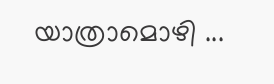യാത്രാമൊഴി ...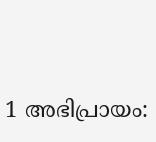1 അഭിപ്രായം: